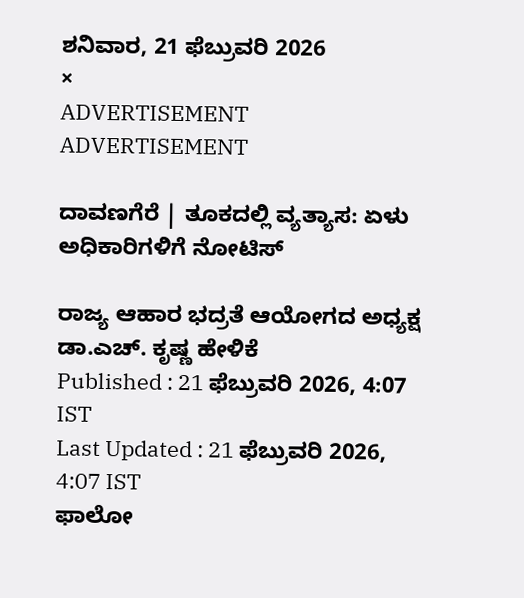ಶನಿವಾರ, 21 ಫೆಬ್ರುವರಿ 2026
×
ADVERTISEMENT
ADVERTISEMENT

ದಾವಣಗೆರೆ | ತೂಕದಲ್ಲಿ ವ್ಯತ್ಯಾಸ: ಏಳು ಅಧಿಕಾರಿಗಳಿಗೆ ನೋಟಿಸ್‌

ರಾಜ್ಯ ಆಹಾರ ಭದ್ರತೆ ಆಯೋಗದ ಅಧ್ಯಕ್ಷ ಡಾ.ಎಚ್. ಕೃಷ್ಣ ಹೇಳಿಕೆ
Published : 21 ಫೆಬ್ರುವರಿ 2026, 4:07 IST
Last Updated : 21 ಫೆಬ್ರುವರಿ 2026, 4:07 IST
ಫಾಲೋ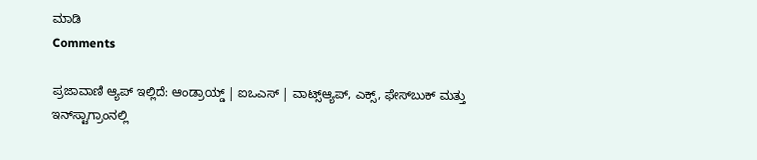ಮಾಡಿ
Comments

ಪ್ರಜಾವಾಣಿ ಆ್ಯಪ್ ಇಲ್ಲಿದೆ: ಆಂಡ್ರಾಯ್ಡ್ | ಐಒಎಸ್ | ವಾಟ್ಸ್ಆ್ಯಪ್, ಎಕ್ಸ್, ಫೇಸ್‌ಬುಕ್ ಮತ್ತು ಇನ್‌ಸ್ಟಾಗ್ರಾಂನಲ್ಲಿ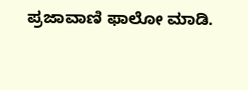ಪ್ರಜಾವಾಣಿ ಫಾಲೋ ಮಾಡಿ.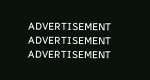ADVERTISEMENT
ADVERTISEMENT
ADVERTISEMENT